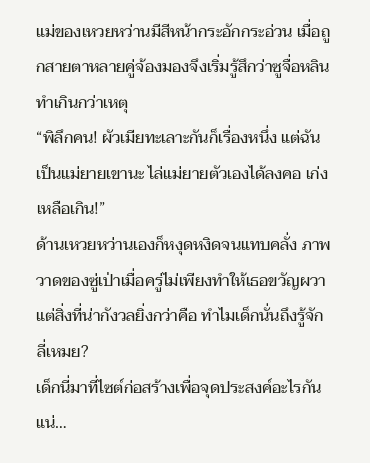แม่ของเหวยหว่านมีสีหน้ากระอักกระอ่วน เมื่อถูกสายตาหลายคู่จ้องมองจึงเริ่มรู้สึกว่าซูจื่อหลินทำเกินกว่าเหตุ
“พิลึกคน! ผัวเมียทะเลาะกันก็เรื่องหนึ่ง แต่ฉันเป็นแม่ยายเขานะ ไล่แม่ยายตัวเองได้ลงคอ เก่งเหลือเกิน!”
ด้านเหวยหว่านเองก็หงุดหงิดจนแทบคลั่ง ภาพวาดของซู่เป่าเมื่อครู่ไม่เพียงทำให้เธอขวัญผวา แต่สิ่งที่น่ากังวลยิ่งกว่าคือ ทำไมเด็กนั่นถึงรู้จักลี่เหมย?
เด็กนี่มาที่ไซต์ก่อสร้างเพื่อจุดประสงค์อะไรกันแน่…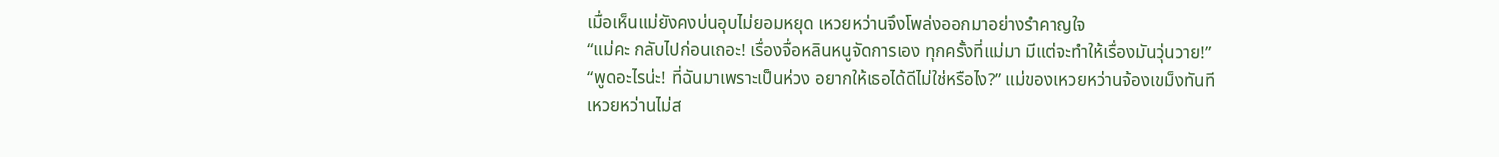เมื่อเห็นแม่ยังคงบ่นอุบไม่ยอมหยุด เหวยหว่านจึงโพล่งออกมาอย่างรำคาญใจ
“แม่คะ กลับไปก่อนเถอะ! เรื่องจื่อหลินหนูจัดการเอง ทุกครั้งที่แม่มา มีแต่จะทำให้เรื่องมันวุ่นวาย!”
“พูดอะไรน่ะ! ที่ฉันมาเพราะเป็นห่วง อยากให้เธอได้ดีไม่ใช่หรือไง?” แม่ของเหวยหว่านจ้องเขม็งทันที
เหวยหว่านไม่ส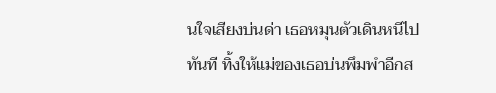นใจเสียงบ่นด่า เธอหมุนตัวเดินหนีไปทันที ทิ้งให้แม่ของเธอบ่นพึมพำอีกส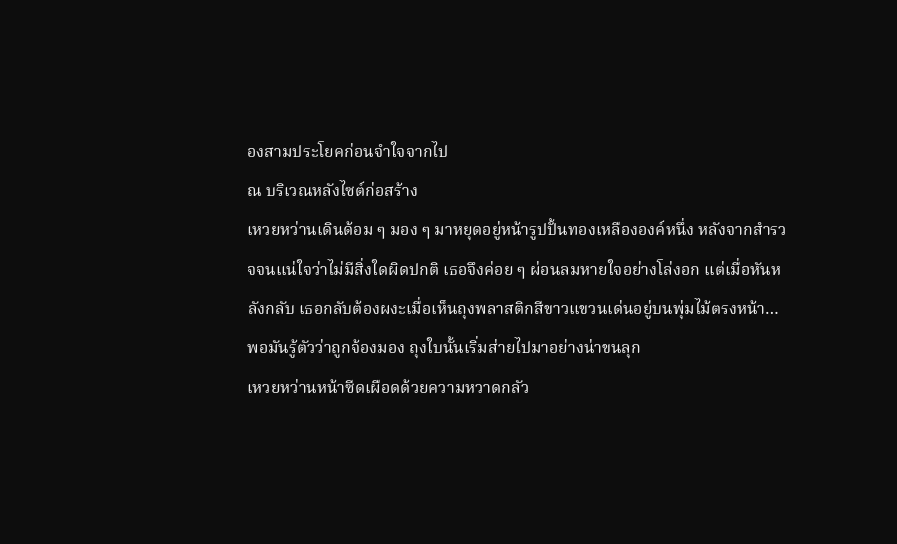องสามประโยคก่อนจำใจจากไป
ณ บริเวณหลังไซต์ก่อสร้าง
เหวยหว่านเดินด้อม ๆ มอง ๆ มาหยุดอยู่หน้ารูปปั้นทองเหลืององค์หนึ่ง หลังจากสำรวจจนแน่ใจว่าไม่มีสิ่งใดผิดปกติ เธอจึงค่อย ๆ ผ่อนลมหายใจอย่างโล่งอก แต่เมื่อหันหลังกลับ เธอกลับต้องผงะเมื่อเห็นถุงพลาสติกสีขาวแขวนเด่นอยู่บนพุ่มไม้ตรงหน้า…
พอมันรู้ตัวว่าถูกจ้องมอง ถุงใบนั้นเริ่มส่ายไปมาอย่างน่าขนลุก
เหวยหว่านหน้าซีดเผือดด้วยความหวาดกลัว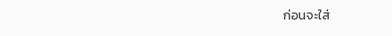ก่อนจะใส่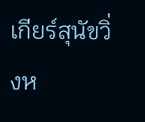เกียร์สุนัขวิ่งห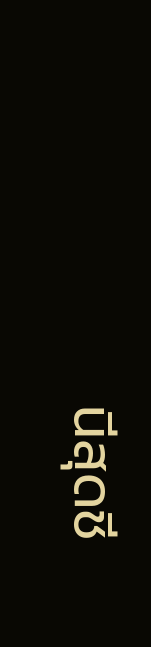นีสุดชี